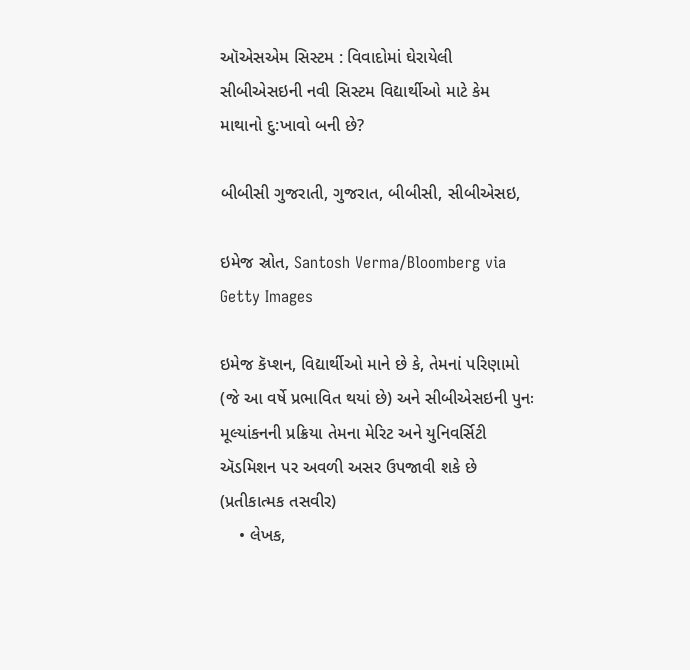ઑએસએમ સિસ્ટમ : વિવાદોમાં ઘેરાયેલી સીબીએસઇની નવી સિસ્ટમ વિદ્યાર્થીઓ માટે કેમ માથાનો દુ:ખાવો બની છે?

બીબીસી ગુજરાતી, ગુજરાત, બીબીસી, સીબીએસઇ,

ઇમેજ સ્રોત, Santosh Verma/Bloomberg via Getty Images

ઇમેજ કૅપ્શન, વિદ્યાર્થીઓ માને છે કે, તેમનાં પરિણામો (જે આ વર્ષે પ્રભાવિત થયાં છે) અને સીબીએસઇની પુનઃ મૂલ્યાંકનની પ્રક્રિયા તેમના મેરિટ અને યુનિવર્સિટી ઍડમિશન પર અવળી અસર ઉપજાવી શકે છે (પ્રતીકાત્મક તસવીર)
    • લેખક,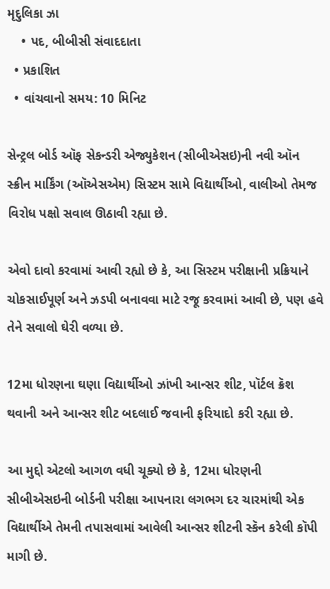મૃદુલિકા ઝા
    • પદ, બીબીસી સંવાદદાતા
  • પ્રકાશિત
  • વાંચવાનો સમય: 10 મિનિટ

સેન્ટ્રલ બોર્ડ ઑફ સેકન્ડરી એજ્યુકેશન (સીબીએસઇ)ની નવી ઑન સ્ક્રીન માર્કિંગ (ઑએસએમ) સિસ્ટમ સામે વિદ્યાર્થીઓ, વાલીઓ તેમજ વિરોધ પક્ષો સવાલ ઊઠાવી રહ્યા છે.

એવો દાવો કરવામાં આવી રહ્યો છે કે, આ સિસ્ટમ પરીક્ષાની પ્રક્રિયાને ચોકસાઈપૂર્ણ અને ઝડપી બનાવવા માટે રજૂ કરવામાં આવી છે, પણ હવે તેને સવાલો ઘેરી વળ્યા છે.

12મા ધોરણના ઘણા વિદ્યાર્થીઓ ઝાંખી આન્સર શીટ, પૉર્ટલ ક્રૅશ થવાની અને આન્સર શીટ બદલાઈ જવાની ફરિયાદો કરી રહ્યા છે.

આ મુદ્દો એટલો આગળ વધી ચૂક્યો છે કે, 12મા ધોરણની સીબીએસઇની બોર્ડની પરીક્ષા આપનારા લગભગ દર ચારમાંથી એક વિદ્યાર્થીએ તેમની તપાસવામાં આવેલી આન્સર શીટની સ્કૅન કરેલી કૉપી માગી છે.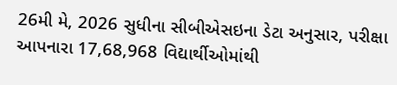26મી મે, 2026 સુધીના સીબીએસઇના ડેટા અનુસાર, પરીક્ષા આપનારા 17,68,968 વિદ્યાર્થીઓમાંથી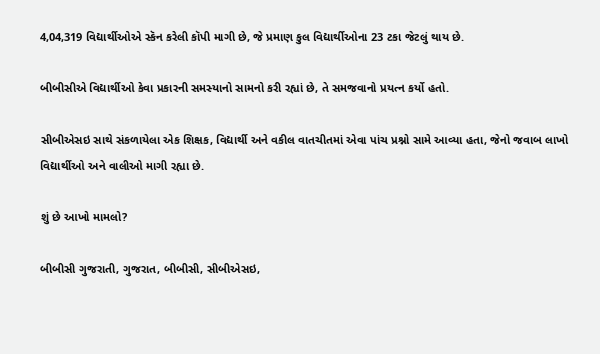4,04,319 વિદ્યાર્થીઓએ સ્કૅન કરેલી કૉપી માગી છે, જે પ્રમાણ કુલ વિદ્યાર્થીઓના 23 ટકા જેટલું થાય છે.

બીબીસીએ વિદ્યાર્થીઓ કેવા પ્રકારની સમસ્યાનો સામનો કરી રહ્યાં છે, તે સમજવાનો પ્રયત્ન કર્યો હતો.

સીબીએસઇ સાથે સંકળાયેલા એક શિક્ષક, વિદ્યાર્થી અને વકીલ વાતચીતમાં એવા પાંચ પ્રશ્નો સામે આવ્યા હતા, જેનો જવાબ લાખો વિદ્યાર્થીઓ અને વાલીઓ માગી રહ્યા છે.

શું છે આખો મામલો?

બીબીસી ગુજરાતી, ગુજરાત, બીબીસી, સીબીએસઇ,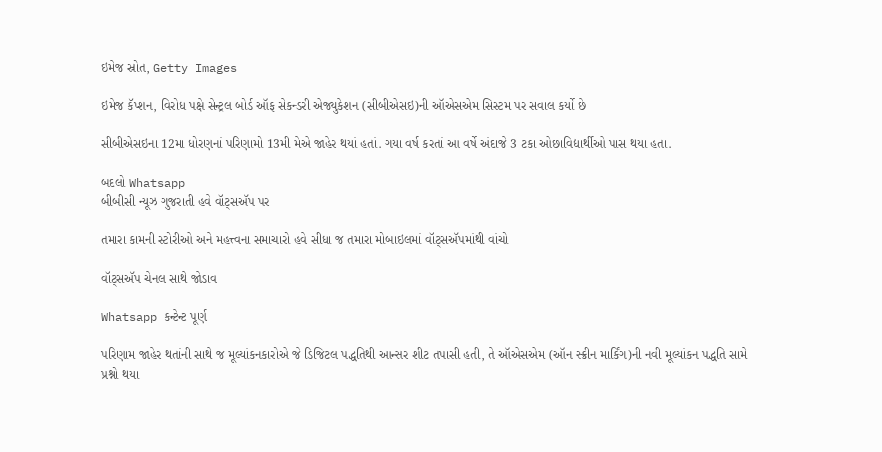ઇમેજ સ્રોત, Getty Images

ઇમેજ કૅપ્શન, વિરોધ પક્ષે સેન્ટ્રલ બોર્ડ ઑફ સેકન્ડરી એજ્યુકેશન (સીબીએસઇ)ની ઑએસએમ સિસ્ટમ પર સવાલ કર્યો છે

સીબીએસઇના 12મા ધોરણનાં પરિણામો 13મી મેએ જાહેર થયાં હતાં. ગયા વર્ષ કરતાં આ વર્ષે અંદાજે 3 ટકા ઓછાવિદ્યાર્થીઓ પાસ થયા હતા.

બદલો Whatsapp
બીબીસી ન્યૂઝ ગુજરાતી હવે વૉટ્સઍપ પર

તમારા કામની સ્ટોરીઓ અને મહત્ત્વના સમાચારો હવે સીધા જ તમારા મોબાઇલમાં વૉટ્સઍપમાંથી વાંચો

વૉટ્સઍપ ચેનલ સાથે જોડાવ

Whatsapp કન્ટેન્ટ પૂર્ણ

પરિણામ જાહેર થતાંની સાથે જ મૂલ્યાંકનકારોએ જે ડિજિટલ પદ્ધતિથી આન્સર શીટ તપાસી હતી, તે ઑએસએમ (ઑન સ્ક્રીન માર્કિંગ)ની નવી મૂલ્યાંકન પદ્ધતિ સામે પ્રશ્નો થયા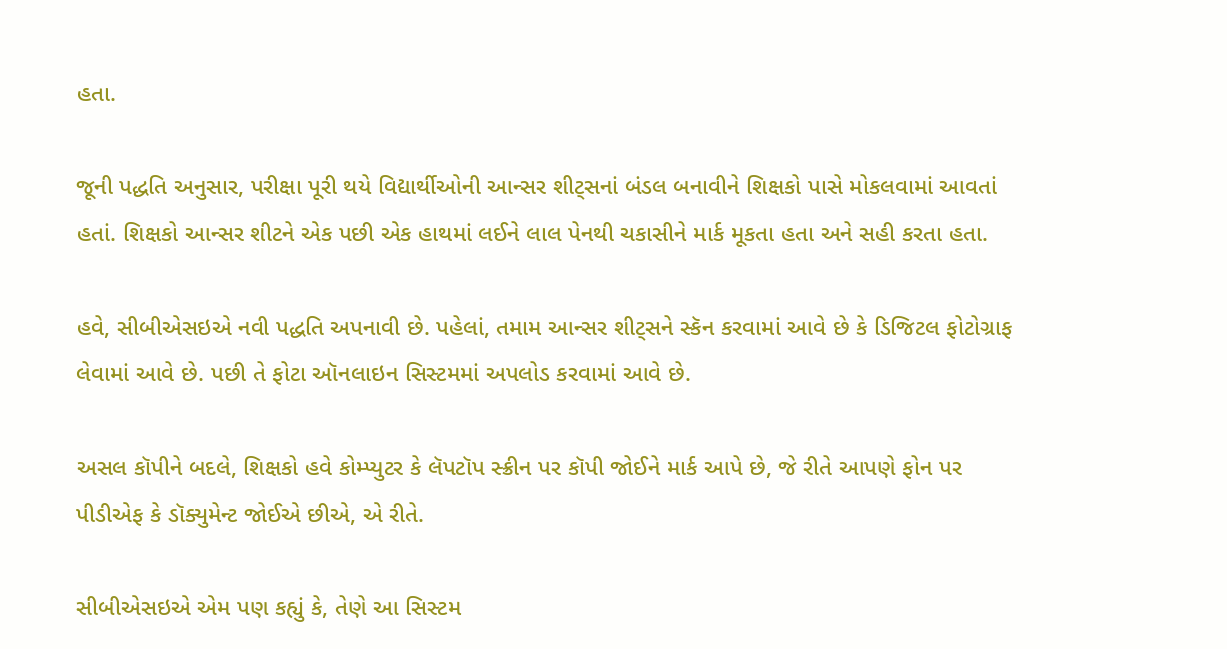હતા.

જૂની પદ્ધતિ અનુસાર, પરીક્ષા પૂરી થયે વિદ્યાર્થીઓની આન્સર શીટ્સનાં બંડલ બનાવીને શિક્ષકો પાસે મોકલવામાં આવતાં હતાં. શિક્ષકો આન્સર શીટને એક પછી એક હાથમાં લઈને લાલ પેનથી ચકાસીને માર્ક મૂકતા હતા અને સહી કરતા હતા.

હવે, સીબીએસઇએ નવી પદ્ધતિ અપનાવી છે. પહેલાં, તમામ આન્સર શીટ્સને સ્કૅન કરવામાં આવે છે કે ડિજિટલ ફોટોગ્રાફ લેવામાં આવે છે. પછી તે ફોટા ઑનલાઇન સિસ્ટમમાં અપલોડ કરવામાં આવે છે.

અસલ કૉપીને બદલે, શિક્ષકો હવે કોમ્પ્યુટર કે લૅપટૉપ સ્ક્રીન પર કૉપી જોઈને માર્ક આપે છે, જે રીતે આપણે ફોન પર પીડીએફ કે ડૉક્યુમેન્ટ જોઈએ છીએ, એ રીતે.

સીબીએસઇએ એમ પણ કહ્યું કે, તેણે આ સિસ્ટમ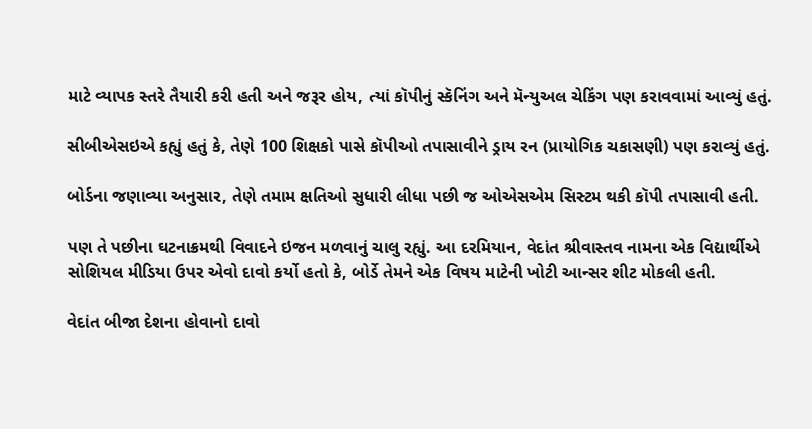માટે વ્યાપક સ્તરે તૈયારી કરી હતી અને જરૂર હોય, ત્યાં કૉપીનું સ્કૅનિંગ અને મૅન્યુઅલ ચેકિંગ પણ કરાવવામાં આવ્યું હતું.

સીબીએસઇએ કહ્યું હતું કે, તેણે 100 શિક્ષકો પાસે કૉપીઓ તપાસાવીને ડ્રાય રન (પ્રાયોગિક ચકાસણી) પણ કરાવ્યું હતું.

બોર્ડના જણાવ્યા અનુસાર, તેણે તમામ ક્ષતિઓ સુધારી લીધા પછી જ ઓએસએમ સિસ્ટમ થકી કૉપી તપાસાવી હતી.

પણ તે પછીના ઘટનાક્રમથી વિવાદને ઇજન મળવાનું ચાલુ રહ્યું. આ દરમિયાન, વેદાંત શ્રીવાસ્તવ નામના એક વિદ્યાર્થીએ સોશિયલ મીડિયા ઉપર એવો દાવો કર્યો હતો કે, બોર્ડે તેમને એક વિષય માટેની ખોટી આન્સર શીટ મોકલી હતી.

વેદાંત બીજા દેશના હોવાનો દાવો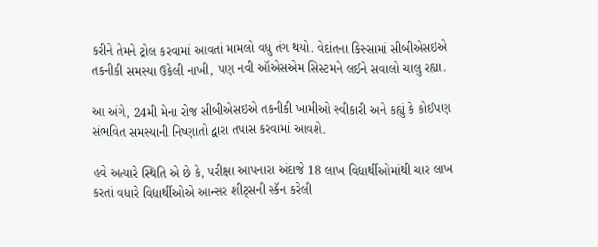કરીને તેમને ટ્રોલ કરવામાં આવતાં મામલો વધુ તંગ થયો. વેદાંતના કિસ્સામાં સીબીએસઇએ તકનીકી સમસ્યા ઉકેલી નાખી, પણ નવી ઑએસએમ સિસ્ટમને લઈને સવાલો ચાલુ રહ્યા.

આ અંગે, 24મી મેના રોજ સીબીએસઇએ તકનીકી ખામીઓ સ્વીકારી અને કહ્યું કે કોઈપણ સંભવિત સમસ્યાની નિષ્ણાતો દ્વારા તપાસ કરવામાં આવશે.

હવે અત્યારે સ્થિતિ એ છે કે, પરીક્ષા આપનારા અંદાજે 18 લાખ વિદ્યાર્થીઓમાંથી ચાર લાખ કરતાં વધારે વિદ્યાર્થીઓએ આન્સર શીટ્સની સ્કૅન કરેલી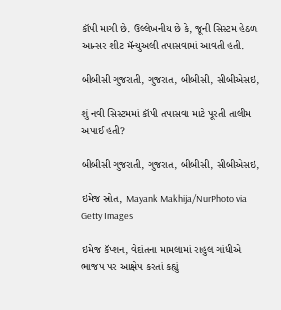કૉપી માગી છે. ઉલ્લેખનીય છે કે, જૂની સિસ્ટમ હેઠળ આન્સર શીટ મૅન્યુઅલી તપાસવામાં આવતી હતી.

બીબીસી ગુજરાતી, ગુજરાત, બીબીસી, સીબીએસઇ,

શું નવી સિસ્ટમમાં કૉપી તપાસવા માટે પૂરતી તાલીમ અપાઈ હતી?

બીબીસી ગુજરાતી, ગુજરાત, બીબીસી, સીબીએસઇ,

ઇમેજ સ્રોત, Mayank Makhija/NurPhoto via Getty Images

ઇમેજ કૅપ્શન, વેદાંતના મામલામાં રાહુલ ગાંધીએ ભાજપ પર આક્ષેપ કરતાં કહ્યું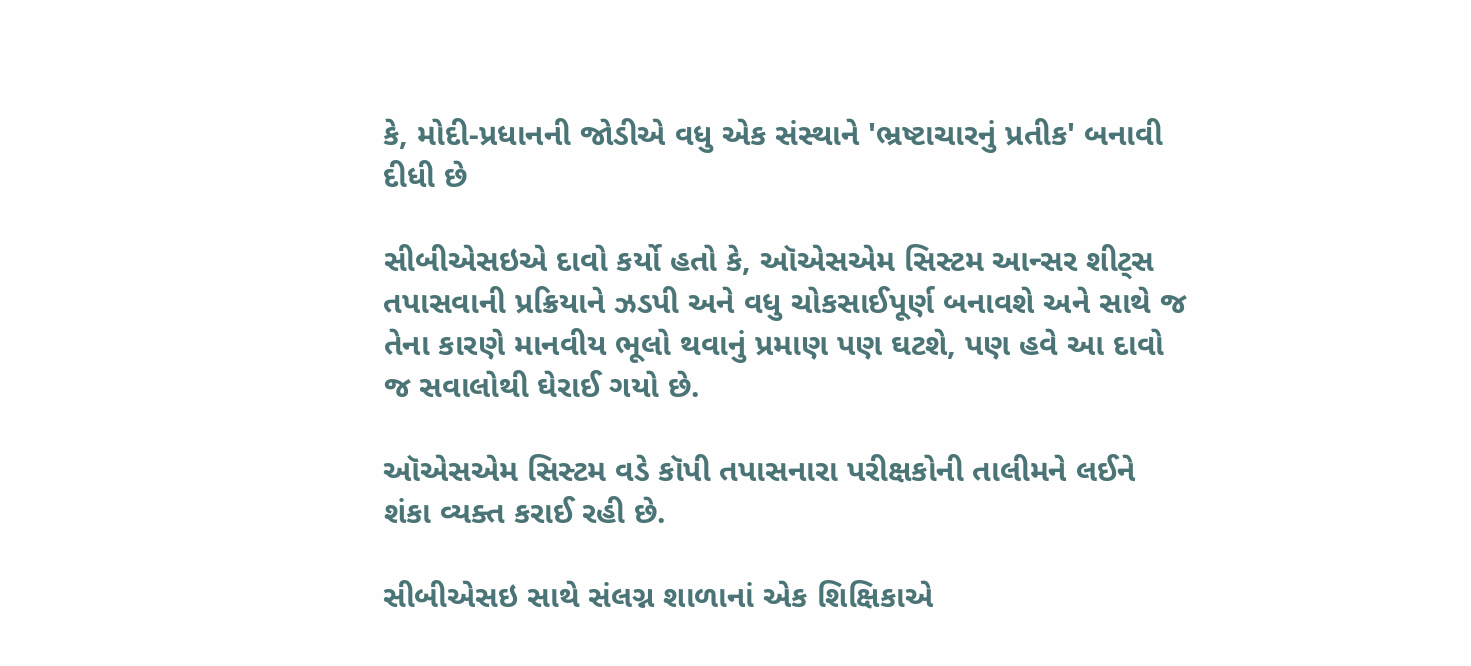કે, મોદી-પ્રધાનની જોડીએ વધુ એક સંસ્થાને 'ભ્રષ્ટાચારનું પ્રતીક' બનાવી દીધી છે

સીબીએસઇએ દાવો કર્યો હતો કે, ઑએસએમ સિસ્ટમ આન્સર શીટ્સ તપાસવાની પ્રક્રિયાને ઝડપી અને વધુ ચોકસાઈપૂર્ણ બનાવશે અને સાથે જ તેના કારણે માનવીય ભૂલો થવાનું પ્રમાણ પણ ઘટશે, પણ હવે આ દાવો જ સવાલોથી ઘેરાઈ ગયો છે.

ઑએસએમ સિસ્ટમ વડે કૉપી તપાસનારા પરીક્ષકોની તાલીમને લઈને શંકા વ્યક્ત કરાઈ રહી છે.

સીબીએસઇ સાથે સંલગ્ન શાળાનાં એક શિક્ષિકાએ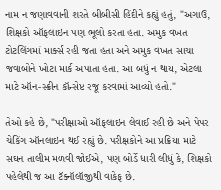નામ ન જણાવવાની શરતે બીબીસી હિંદીને કહ્યું હતું, "અગાઉ, શિક્ષકો ઑફલાઇન પણ ભૂલો કરતા હતા. અમુક વખત ટોટલિંગમાં માર્ક્સ રહી જતા હતા અને અમુક વખત સાચા જવાબોને ખોટા માર્ક અપાતા હતા. આ બધું ન થાય, એટલા માટે ઑન-સ્ક્રીન કૉન્સેપ્ટ રજૂ કરવામાં આવ્યો હતો."

તેઓ કહે છે, "પરીક્ષાઓ ઑફલાઇન લેવાઈ રહી છે અને પેપર ચેકિંગ ઑનલાઇન થઈ રહ્યું છે. પરીક્ષકોને આ પ્રક્રિયા માટે સઘન તાલીમ મળવી જોઈએ, પણ બોર્ડે ધારી લીધું કે, શિક્ષકો પહેલેથી જ આ ટૅક્નૉલૉજીથી વાકેફ છે.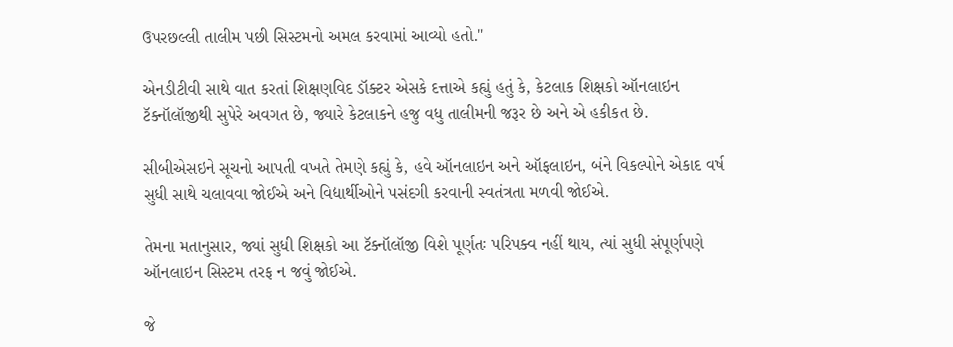ઉપરછલ્લી તાલીમ પછી સિસ્ટમનો અમલ કરવામાં આવ્યો હતો."

એનડીટીવી સાથે વાત કરતાં શિક્ષણવિદ ડૉક્ટર એસકે દત્તાએ કહ્યું હતું કે, કેટલાક શિક્ષકો ઑનલાઇન ટૅક્નૉલૉજીથી સુપેરે અવગત છે, જ્યારે કેટલાકને હજુ વધુ તાલીમની જરૂર છે અને એ હકીકત છે.

સીબીએસઇને સૂચનો આપતી વખતે તેમણે કહ્યું કે, હવે ઑનલાઇન અને ઑફલાઇન, બંને વિકલ્પોને એકાદ વર્ષ સુધી સાથે ચલાવવા જોઈએ અને વિદ્યાર્થીઓને પસંદગી કરવાની સ્વતંત્રતા મળવી જોઈએ.

તેમના મતાનુસાર, જ્યાં સુધી શિક્ષકો આ ટૅક્નૉલૉજી વિશે પૂર્ણતઃ પરિપક્વ નહીં થાય, ત્યાં સુધી સંપૂર્ણપણે ઑનલાઇન સિસ્ટમ તરફ ન જવું જોઈએ.

જે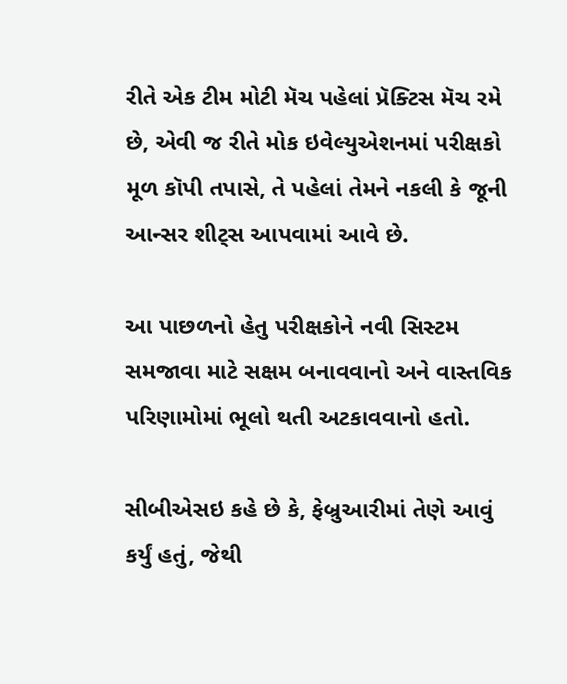રીતે એક ટીમ મોટી મૅચ પહેલાં પ્રૅક્ટિસ મૅચ રમે છે, એવી જ રીતે મોક ઇવેલ્યુએશનમાં પરીક્ષકો મૂળ કૉપી તપાસે, તે પહેલાં તેમને નકલી કે જૂની આન્સર શીટ્સ આપવામાં આવે છે.

આ પાછળનો હેતુ પરીક્ષકોને નવી સિસ્ટમ સમજાવા માટે સક્ષમ બનાવવાનો અને વાસ્તવિક પરિણામોમાં ભૂલો થતી અટકાવવાનો હતો.

સીબીએસઇ કહે છે કે, ફેબ્રુઆરીમાં તેણે આવું કર્યું હતું, જેથી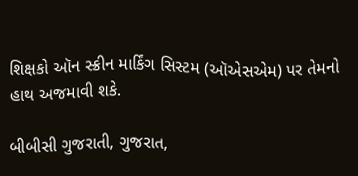શિક્ષકો ઑન સ્ક્રીન માર્કિંગ સિસ્ટમ (ઑએસએમ) પર તેમનો હાથ અજમાવી શકે.

બીબીસી ગુજરાતી, ગુજરાત,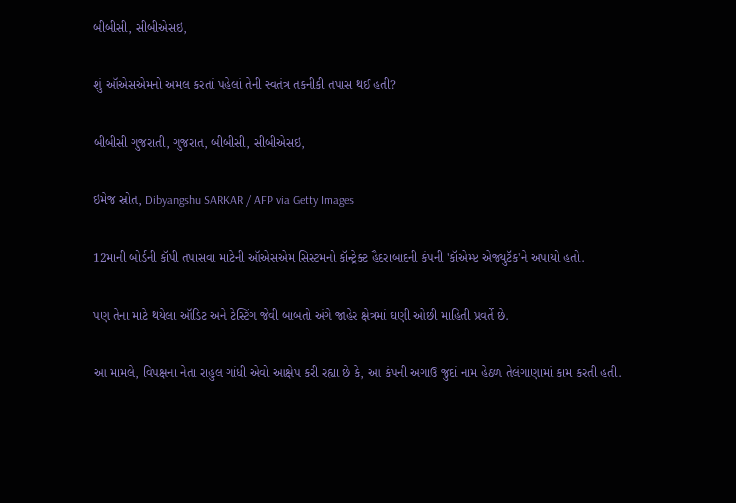બીબીસી, સીબીએસઇ,

શું ઑએસએમનો અમલ કરતાં પહેલાં તેની સ્વતંત્ર તકનીકી તપાસ થઈ હતી?

બીબીસી ગુજરાતી, ગુજરાત, બીબીસી, સીબીએસઇ,

ઇમેજ સ્રોત, Dibyangshu SARKAR / AFP via Getty Images

12માની બોર્ડની કૉપી તપાસવા માટેની ઑએસએમ સિસ્ટમનો કૉન્ટ્રેક્ટ હૈદરાબાદની કંપની 'કૉએમ્પ્ટ એજ્યુટૅક'ને અપાયો હતો.

પણ તેના માટે થયેલા ઑડિટ અને ટેસ્ટિંગ જેવી બાબતો અંગે જાહેર ક્ષેત્રમાં ઘણી ઓછી માહિતી પ્રવર્તે છે.

આ મામલે, વિપક્ષના નેતા રાહુલ ગાંધી એવો આક્ષેપ કરી રહ્યા છે કે, આ કંપની અગાઉ જુદાં નામ હેઠળ તેલંગાણામાં કામ કરતી હતી.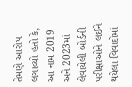તેમણે આરોપ લગાવ્યો હતો કે, આ નામ 2019 અને 2023માં લેવાયેલી બોર્ડની પરીક્ષાઓને લઈને થયેલા વિવાદોમાં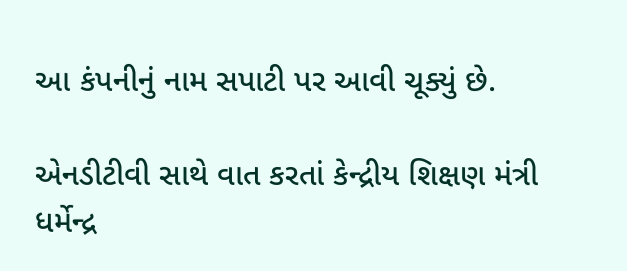આ કંપનીનું નામ સપાટી પર આવી ચૂક્યું છે.

એનડીટીવી સાથે વાત કરતાં કેન્દ્રીય શિક્ષણ મંત્રી ધર્મેન્દ્ર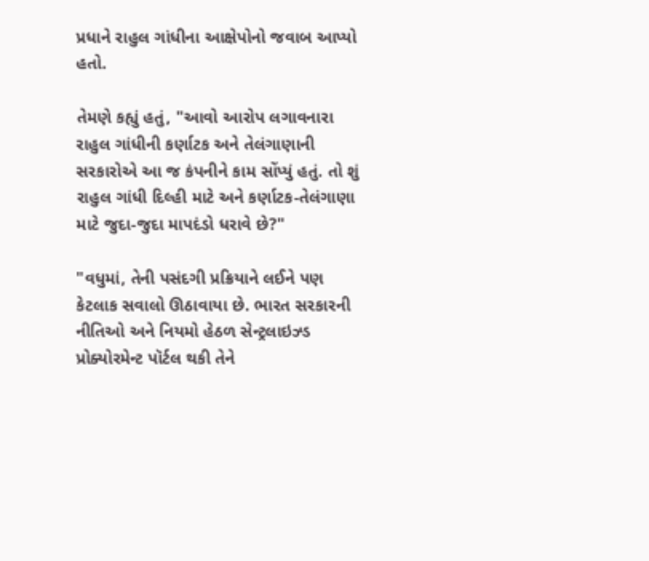પ્રધાને રાહુલ ગાંધીના આક્ષેપોનો જવાબ આપ્યો હતો.

તેમણે કહ્યું હતું, "આવો આરોપ લગાવનારા રાહુલ ગાંધીની કર્ણાટક અને તેલંગાણાની સરકારોએ આ જ કંપનીને કામ સોંપ્યું હતું. તો શું રાહુલ ગાંધી દિલ્હી માટે અને કર્ણાટક-તેલંગાણા માટે જુદા-જુદા માપદંડો ધરાવે છે?"

"વધુમાં, તેની પસંદગી પ્રક્રિયાને લઈને પણ કેટલાક સવાલો ઊઠાવાયા છે. ભારત સરકારની નીતિઓ અને નિયમો હેઠળ સેન્ટ્રલાઇઝ્ડ પ્રોક્યોરમેન્ટ પૉર્ટલ થકી તેને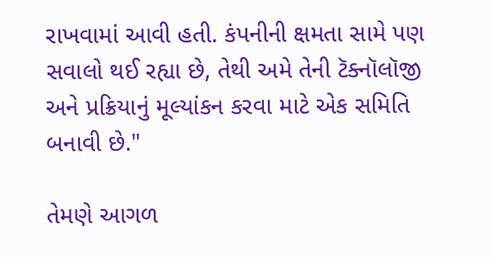રાખવામાં આવી હતી. કંપનીની ક્ષમતા સામે પણ સવાલો થઈ રહ્યા છે, તેથી અમે તેની ટૅક્નૉલૉજી અને પ્રક્રિયાનું મૂલ્યાંકન કરવા માટે એક સમિતિ બનાવી છે."

તેમણે આગળ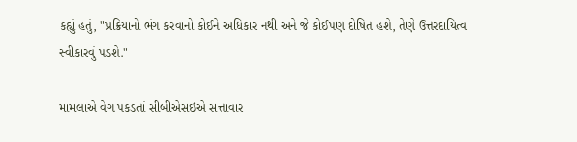કહ્યું હતું, "પ્રક્રિયાનો ભંગ કરવાનો કોઈને અધિકાર નથી અને જે કોઈપણ દોષિત હશે, તેણે ઉત્તરદાયિત્વ સ્વીકારવું પડશે."

મામલાએ વેગ પકડતાં સીબીએસઇએ સત્તાવાર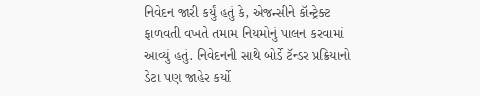નિવેદન જારી કર્યું હતું કે, એજન્સીને કૉન્ટ્રેક્ટ ફાળવતી વખતે તમામ નિયમોનું પાલન કરવામાં આવ્યું હતું. નિવેદનની સાથે બોર્ડે ટૅન્ડર પ્રક્રિયાનો ડેટા પણ જાહેર કર્યો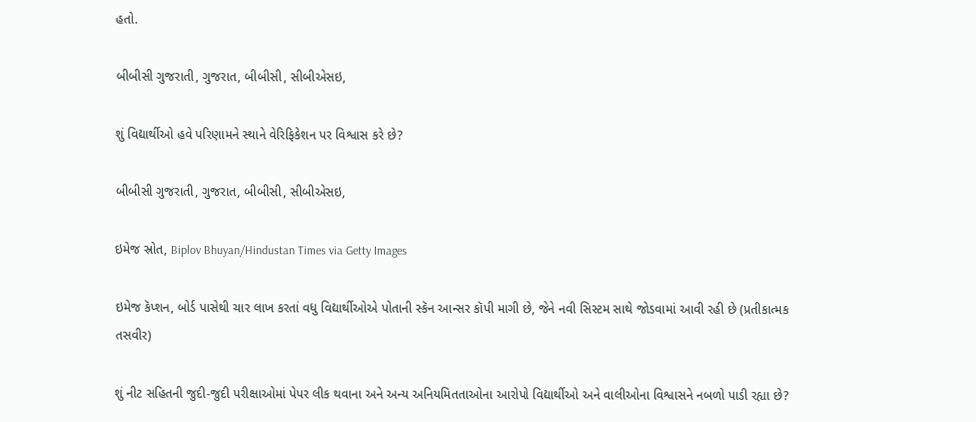હતો.

બીબીસી ગુજરાતી, ગુજરાત, બીબીસી, સીબીએસઇ,

શું વિદ્યાર્થીઓ હવે પરિણામને સ્થાને વેરિફિકેશન પર વિશ્વાસ કરે છે?

બીબીસી ગુજરાતી, ગુજરાત, બીબીસી, સીબીએસઇ,

ઇમેજ સ્રોત, Biplov Bhuyan/Hindustan Times via Getty Images

ઇમેજ કૅપ્શન, બોર્ડ પાસેથી ચાર લાખ કરતાં વધુ વિદ્યાર્થીઓએ પોતાની સ્કૅન આન્સર કૉપી માગી છે, જેને નવી સિસ્ટમ સાથે જોડવામાં આવી રહી છે (પ્રતીકાત્મક તસવીર)

શું નીટ સહિતની જુદી-જુદી પરીક્ષાઓમાં પેપર લીક થવાના અને અન્ય અનિયમિતતાઓના આરોપો વિદ્યાર્થીઓ અને વાલીઓના વિશ્વાસને નબળો પાડી રહ્યા છે?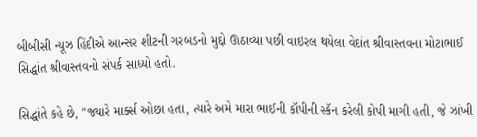બીબીસી ન્યૂઝ હિંદીએ આન્સર શીટની ગરબડનો મુદ્દો ઊઠાવ્યા પછી વાઇરલ થયેલા વેદાંત શ્રીવાસ્તવના મોટાભાઈ સિદ્ધાંત શ્રીવાસ્તવનો સંપર્ક સાધ્યો હતો.

સિદ્ધાંતે કહે છે, "જ્યારે માર્ક્સ ઓછા હતા, ત્યારે અમે મારા ભાઈની કૉપીની સ્કૅન કરેલી કોપી માગી હતી, જે ઝાંખી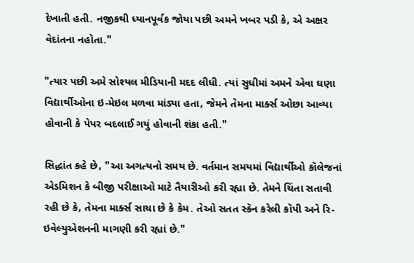દેખાતી હતી. નજીકથી ધ્યાનપૂર્વક જોયા પછી અમને ખબર પડી કે, એ અક્ષર વેદાંતના નહોતા."

"ત્યાર પછી અમે સોશ્યલ મીડિયાની મદદ લીધી. ત્યાં સુધીમાં અમને એવા ઘણા વિદ્યાર્થીઓના ઇ-મેઇલ મળવા માંડ્યા હતા, જેમને તેમના માર્ક્સ ઓછા આવ્યા હોવાની કે પેપર બદલાઈ ગયું હોવાની શંકા હતી."

સિદ્ધાંત કહે છે, "આ અગત્યનો સમય છે. વર્તમાન સમયમાં વિદ્યાર્થીઓ કૉલેજનાં એડમિશન કે બીજી પરીક્ષાઓ માટે તૈયારીઓ કરી રહ્યા છે. તેમને ચિંતા સતાવી રહી છે કે, તેમના માર્ક્સ સાચા છે કે કેમ. તેઓ સતત સ્કૅન કરેલી કૉપી અને રિ-ઇવેલ્યુએશનની માગણી કરી રહ્યાં છે."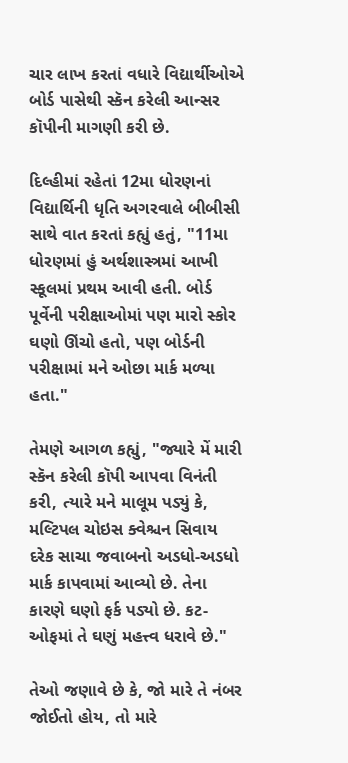ચાર લાખ કરતાં વધારે વિદ્યાર્થીઓએ બોર્ડ પાસેથી સ્કૅન કરેલી આન્સર કૉપીની માગણી કરી છે.

દિલ્હીમાં રહેતાં 12મા ધોરણનાં વિદ્યાર્થિની ધૃતિ અગરવાલે બીબીસી સાથે વાત કરતાં કહ્યું હતું, "11મા ધોરણમાં હું અર્થશાસ્ત્રમાં આખી સ્કૂલમાં પ્રથમ આવી હતી. બોર્ડ પૂર્વેની પરીક્ષાઓમાં પણ મારો સ્કોર ઘણો ઊંચો હતો, પણ બોર્ડની પરીક્ષામાં મને ઓછા માર્ક મળ્યા હતા."

તેમણે આગળ કહ્યું, "જ્યારે મેં મારી સ્કૅન કરેલી કૉપી આપવા વિનંતી કરી, ત્યારે મને માલૂમ પડ્યું કે, મલ્ટિપલ ચોઇસ ક્વેશ્ચન સિવાય દરેક સાચા જવાબનો અડધો-અડધો માર્ક કાપવામાં આવ્યો છે. તેના કારણે ઘણો ફર્ક પડ્યો છે. કટ-ઓફમાં તે ઘણું મહત્ત્વ ધરાવે છે."

તેઓ જણાવે છે કે, જો મારે તે નંબર જોઈતો હોય, તો મારે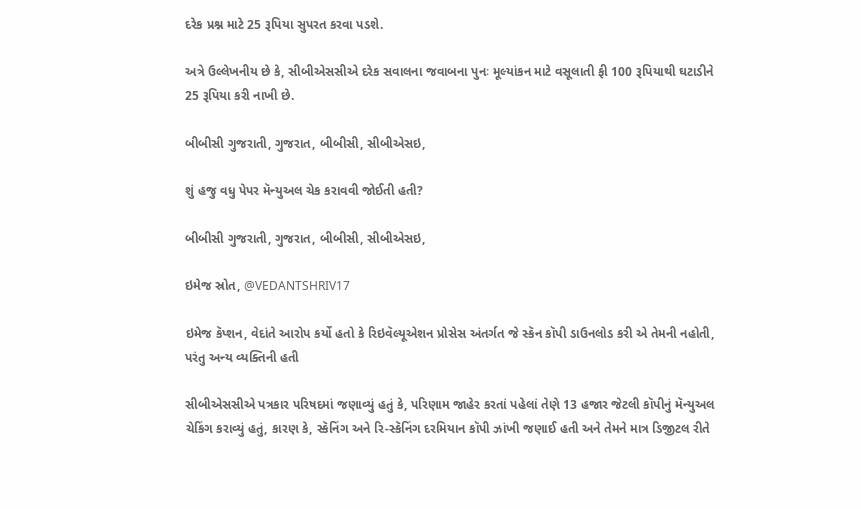દરેક પ્રશ્ન માટે 25 રૂપિયા સુપરત કરવા પડશે.

અત્રે ઉલ્લેખનીય છે કે, સીબીએસસીએ દરેક સવાલના જવાબના પુનઃ મૂલ્યાંકન માટે વસૂલાતી ફી 100 રૂપિયાથી ઘટાડીને 25 રૂપિયા કરી નાખી છે.

બીબીસી ગુજરાતી, ગુજરાત, બીબીસી, સીબીએસઇ,

શું હજુ વધુ પેપર મૅન્યુઅલ ચેક કરાવવી જોઈતી હતી?

બીબીસી ગુજરાતી, ગુજરાત, બીબીસી, સીબીએસઇ,

ઇમેજ સ્રોત, @VEDANTSHRIV17

ઇમેજ કૅપ્શન, વેદાંતે આરોપ કર્યો હતો કે રિઇવૅલ્યૂએશન પ્રોસેસ અંતર્ગત જે સ્કૅન કૉપી ડાઉનલોડ કરી એ તેમની નહોતી, પરંતુ અન્ય વ્યક્તિની હતી

સીબીએસસીએ પત્રકાર પરિષદમાં જણાવ્યું હતું કે, પરિણામ જાહેર કરતાં પહેલાં તેણે 13 હજાર જેટલી કૉપીનું મૅન્યુઅલ ચેકિંગ કરાવ્યું હતું, કારણ કે, સ્કૅનિંગ અને રિ-સ્કૅનિંગ દરમિયાન કૉપી ઝાંખી જણાઈ હતી અને તેમને માત્ર ડિજીટલ રીતે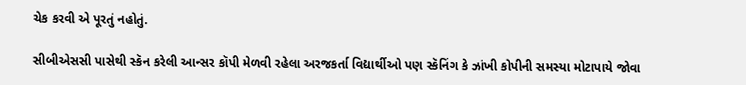ચેક કરવી એ પૂરતું નહોતું.

સીબીએસસી પાસેથી સ્કૅન કરેલી આન્સર કૉપી મેળવી રહેલા અરજકર્તા વિદ્યાર્થીઓ પણ સ્કૅનિંગ કે ઝાંખી કોપીની સમસ્યા મોટાપાયે જોવા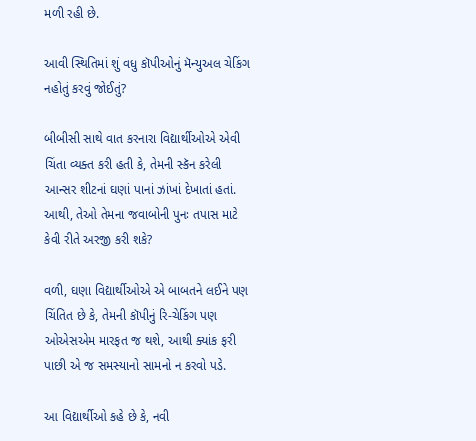મળી રહી છે.

આવી સ્થિતિમાં શું વધુ કૉપીઓનું મૅન્યુઅલ ચેકિંગ નહોતું કરવું જોઈતું?

બીબીસી સાથે વાત કરનારા વિદ્યાર્થીઓએ એવી ચિંતા વ્યક્ત કરી હતી કે, તેમની સ્કૅન કરેલી આન્સર શીટનાં ઘણાં પાનાં ઝાંખાં દેખાતાં હતાં. આથી, તેઓ તેમના જવાબોની પુનઃ તપાસ માટે કેવી રીતે અરજી કરી શકે?

વળી, ઘણા વિદ્યાર્થીઓએ એ બાબતને લઈને પણ ચિંતિત છે કે, તેમની કૉપીનું રિ-ચેકિંગ પણ ઓએસએમ મારફત જ થશે, આથી ક્યાંક ફરી પાછી એ જ સમસ્યાનો સામનો ન કરવો પડે.

આ વિદ્યાર્થીઓ કહે છે કે, નવી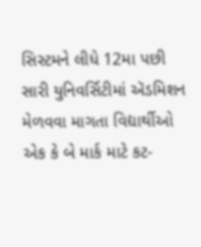સિસ્ટમને લીધે 12મા પછી સારી યુનિવર્સિટીમાં ઍડમિશન મેળવવા માગતા વિદ્યાર્થીઓ એક કે બે માર્ક માટે કટ-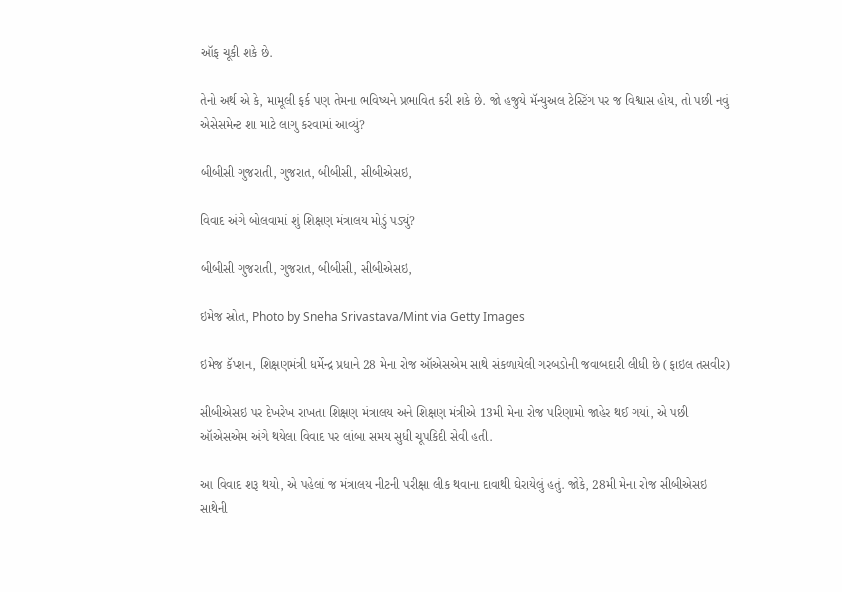ઑફ ચૂકી શકે છે.

તેનો અર્થ એ કે, મામૂલી ફર્ક પણ તેમના ભવિષ્યને પ્રભાવિત કરી શકે છે. જો હજુયે મૅન્યુઅલ ટેસ્ટિંગ પર જ વિશ્વાસ હોય, તો પછી નવું એસેસમેન્ટ શા માટે લાગુ કરવામાં આવ્યું?

બીબીસી ગુજરાતી, ગુજરાત, બીબીસી, સીબીએસઇ,

વિવાદ અંગે બોલવામાં શું શિક્ષણ મંત્રાલય મોડું પડ્યું?

બીબીસી ગુજરાતી, ગુજરાત, બીબીસી, સીબીએસઇ,

ઇમેજ સ્રોત, Photo by Sneha Srivastava/Mint via Getty Images

ઇમેજ કૅપ્શન, શિક્ષણમંત્રી ધર્મેન્દ્ર પ્રધાને 28 મેના રોજ ઑએસએમ સાથે સંકળાયેલી ગરબડોની જવાબદારી લીધી છે (ફાઇલ તસવીર)

સીબીએસઇ પર દેખરેખ રાખતા શિક્ષણ મંત્રાલય અને શિક્ષણ મંત્રીએ 13મી મેના રોજ પરિણામો જાહેર થઈ ગયાં, એ પછી ઑએસએમ અંગે થયેલા વિવાદ પર લાંબા સમય સુધી ચૂપકિદી સેવી હતી.

આ વિવાદ શરૂ થયો, એ પહેલાં જ મંત્રાલય નીટની પરીક્ષા લીક થવાના દાવાથી ઘેરાયેલું હતું. જોકે, 28મી મેના રોજ સીબીએસઇ સાથેની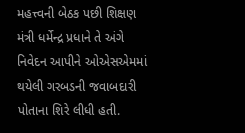મહત્ત્વની બેઠક પછી શિક્ષણ મંત્રી ધર્મેન્દ્ર પ્રધાને તે અંગે નિવેદન આપીને ઓએસએમમાં થયેલી ગરબડની જવાબદારી પોતાના શિરે લીધી હતી.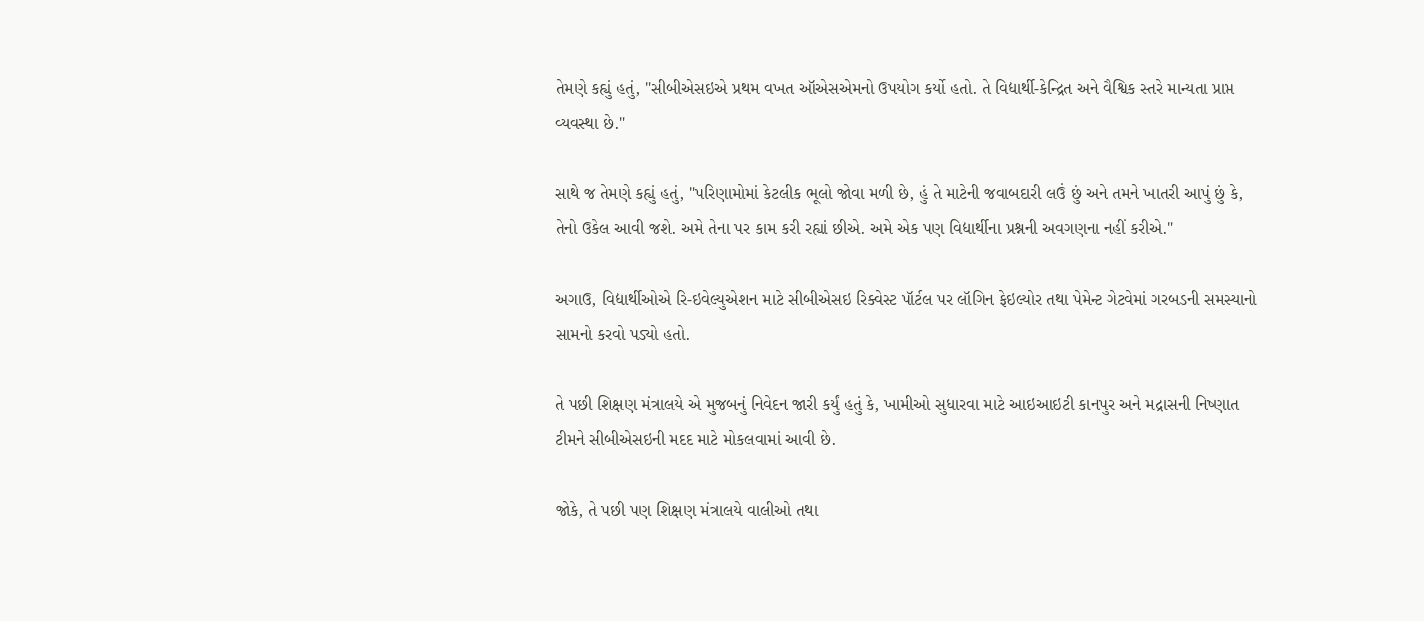તેમણે કહ્યું હતું, "સીબીએસઇએ પ્રથમ વખત ઑએસએમનો ઉપયોગ કર્યો હતો. તે વિદ્યાર્થી-કેન્દ્રિત અને વૈશ્વિક સ્તરે માન્યતા પ્રાપ્ત વ્યવસ્થા છે."

સાથે જ તેમણે કહ્યું હતું, "પરિણામોમાં કેટલીક ભૂલો જોવા મળી છે, હું તે માટેની જવાબદારી લઉં છું અને તમને ખાતરી આપું છું કે, તેનો ઉકેલ આવી જશે. અમે તેના પર કામ કરી રહ્યાં છીએ. અમે એક પણ વિદ્યાર્થીના પ્રશ્નની અવગણના નહીં કરીએ."

અગાઉ, વિદ્યાર્થીઓએ રિ-ઇવેલ્યુએશન માટે સીબીએસઇ રિક્વેસ્ટ પૉર્ટલ પર લૉગિન ફેઇલ્યોર તથા પેમેન્ટ ગેટવેમાં ગરબડની સમસ્યાનો સામનો કરવો પડ્યો હતો.

તે પછી શિક્ષણ મંત્રાલયે એ મુજબનું નિવેદન જારી કર્યું હતું કે, ખામીઓ સુધારવા માટે આઇઆઇટી કાનપુર અને મદ્રાસની નિષ્ણાત ટીમને સીબીએસઇની મદદ માટે મોકલવામાં આવી છે.

જોકે, તે પછી પણ શિક્ષણ મંત્રાલયે વાલીઓ તથા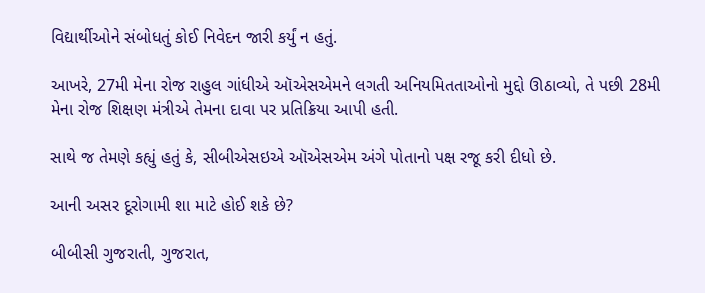વિદ્યાર્થીઓને સંબોધતું કોઈ નિવેદન જારી કર્યું ન હતું.

આખરે, 27મી મેના રોજ રાહુલ ગાંધીએ ઑએસએમને લગતી અનિયમિતતાઓનો મુદ્દો ઊઠાવ્યો, તે પછી 28મી મેના રોજ શિક્ષણ મંત્રીએ તેમના દાવા પર પ્રતિક્રિયા આપી હતી.

સાથે જ તેમણે કહ્યું હતું કે, સીબીએસઇએ ઑએસએમ અંગે પોતાનો પક્ષ રજૂ કરી દીધો છે.

આની અસર દૂરોગામી શા માટે હોઈ શકે છે?

બીબીસી ગુજરાતી, ગુજરાત,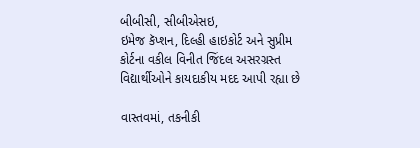બીબીસી, સીબીએસઇ,
ઇમેજ કૅપ્શન, દિલ્હી હાઇકોર્ટ અને સુપ્રીમ કોર્ટના વકીલ વિનીત જિંદલ અસરગ્રસ્ત વિદ્યાર્થીઓને કાયદાકીય મદદ આપી રહ્યા છે

વાસ્તવમાં, તકનીકી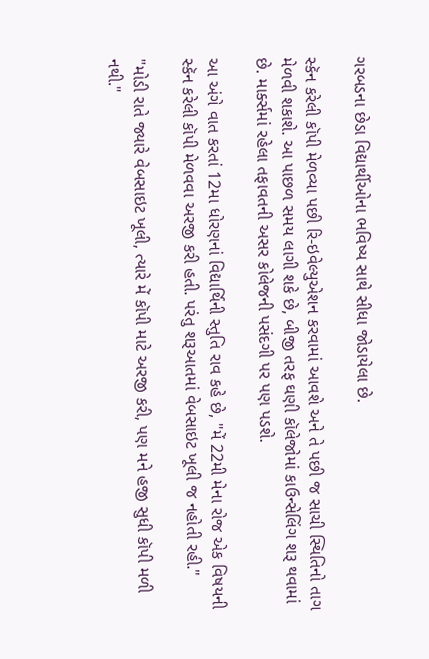ગરબડના છેડા વિદ્યાર્થીઓના ભવિષ્ય સાથે સીધા જોડાયેલા છે.

સ્કૅન કરેલી કૉપી મેળવ્યા પછી રિ-ઇવેલ્યુએશન કરવામાં આવશે અને તે પછી જ સાચી સ્થિતિનો તાગ મેળવી શકાશે. આ પાછળ સમય લાગી શકે છે, બીજી તરફ ઘણી કૉલેજોમાં કાઉન્સેલિંગ શરૂ થવામાં છે. માર્ક્સમાં રહેલા તફાવતની અસર કોલેજની પસંદગી પર પણ પડશે.

આ અંગે વાત કરતાં 12મા ધોરણનાં વિદ્યાર્થિની સ્તુતિ રાવ કહે છે, "મેં 22મી મેના રોજ એક વિષયની સ્કૅન કરેલી કૉપી મેળવવા અરજી કરી હતી. પરંતુ શરૂઆતમાં વેબસાઇટ ખૂલી જ નહોતી રહી."

"મોડી રાતે જ્યારે વેબસાઇટ ખૂલી, ત્યારે મેં કૉપી માટે અરજી કરી, પણ મને હજી સુધી કૉપી મળી નથી."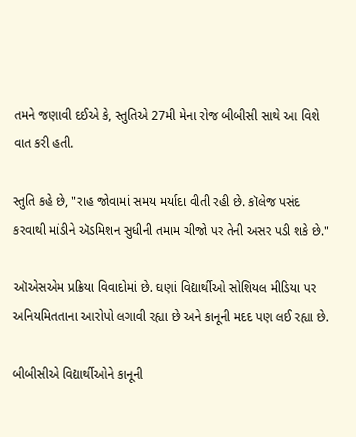તમને જણાવી દઈએ કે, સ્તુતિએ 27મી મેના રોજ બીબીસી સાથે આ વિશે વાત કરી હતી.

સ્તુતિ કહે છે, "રાહ જોવામાં સમય મર્યાદા વીતી રહી છે. કૉલેજ પસંદ કરવાથી માંડીને ઍડમિશન સુધીની તમામ ચીજો પર તેની અસર પડી શકે છે."

ઑએસએમ પ્રક્રિયા વિવાદોમાં છે. ઘણાં વિદ્યાર્થીઓ સોશિયલ મીડિયા પર અનિયમિતતાના આરોપો લગાવી રહ્યા છે અને કાનૂની મદદ પણ લઈ રહ્યા છે.

બીબીસીએ વિદ્યાર્થીઓને કાનૂની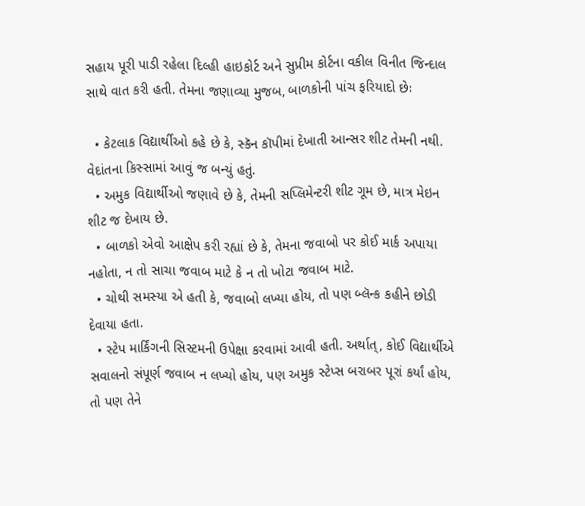સહાય પૂરી પાડી રહેલા દિલ્હી હાઇકોર્ટ અને સુપ્રીમ કોર્ટના વકીલ વિનીત જિન્દાલ સાથે વાત કરી હતી. તેમના જણાવ્યા મુજબ, બાળકોની પાંચ ફરિયાદો છેઃ

  • કેટલાક વિદ્યાર્થીઓ કહે છે કે, સ્કૅન કૉપીમાં દેખાતી આન્સર શીટ તેમની નથી. વેદાંતના કિસ્સામાં આવું જ બન્યું હતું.
  • અમુક વિદ્યાર્થીઓ જણાવે છે કે, તેમની સપ્લિમેન્ટરી શીટ ગૂમ છે, માત્ર મેઇન શીટ જ દેખાય છે.
  • બાળકો એવો આક્ષેપ કરી રહ્યાં છે કે, તેમના જવાબો પર કોઈ માર્ક અપાયા નહોતા, ન તો સાચા જવાબ માટે કે ન તો ખોટા જવાબ માટે.
  • ચોથી સમસ્યા એ હતી કે, જવાબો લખ્યા હોય, તો પણ બ્લૅન્ક કહીને છોડી દેવાયા હતા.
  • સ્ટેપ માર્કિંગની સિસ્ટમની ઉપેક્ષા કરવામાં આવી હતી. અર્થાત્, કોઈ વિદ્યાર્થીએ સવાલનો સંપૂર્ણ જવાબ ન લખ્યો હોય, પણ અમુક સ્ટેપ્સ બરાબર પૂરાં કર્યાં હોય, તો પણ તેને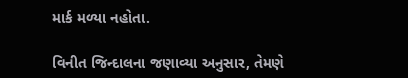માર્ક મળ્યા નહોતા.

વિનીત જિન્દાલના જણાવ્યા અનુસાર, તેમણે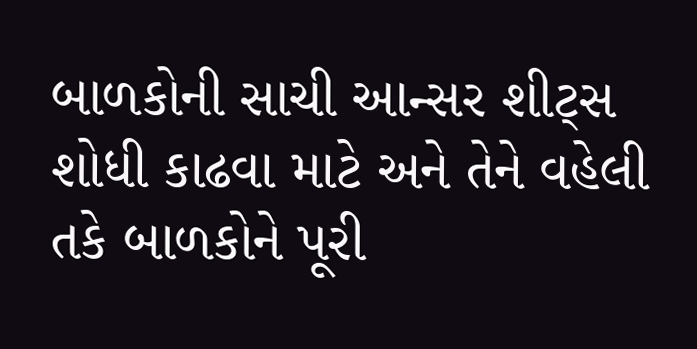બાળકોની સાચી આન્સર શીટ્સ શોધી કાઢવા માટે અને તેને વહેલી તકે બાળકોને પૂરી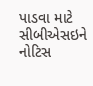પાડવા માટે સીબીએસઇને નોટિસ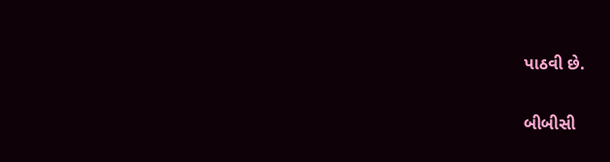પાઠવી છે.

બીબીસી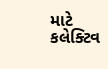માટે કલેક્ટિવ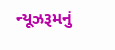ન્યૂઝરૂમનું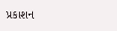પ્રકાશન